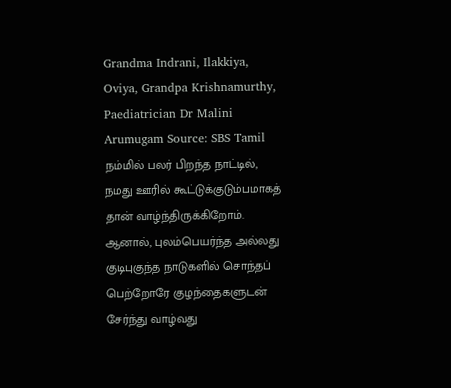Grandma Indrani, Ilakkiya, Oviya, Grandpa Krishnamurthy, Paediatrician Dr Malini Arumugam Source: SBS Tamil
நம்மில் பலர் பிறந்த நாட்டில், நமது ஊரில் கூட்டுக்குடும்பமாகத் தான் வாழ்ந்திருக்கிறோம். ஆனால், புலம்பெயர்ந்த அல்லது குடிபுகுந்த நாடுகளில் சொந்தப் பெற்றோரே குழந்தைகளுடன் சேர்ந்து வாழ்வது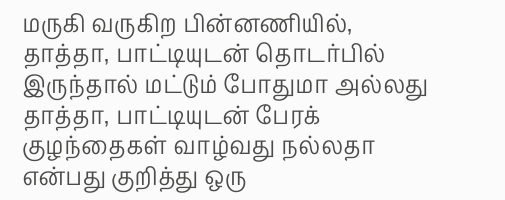மருகி வருகிற பின்னணியில், தாத்தா, பாட்டியுடன் தொடர்பில் இருந்தால் மட்டும் போதுமா அல்லது தாத்தா, பாட்டியுடன் பேரக் குழந்தைகள் வாழ்வது நல்லதா என்பது குறித்து ஒரு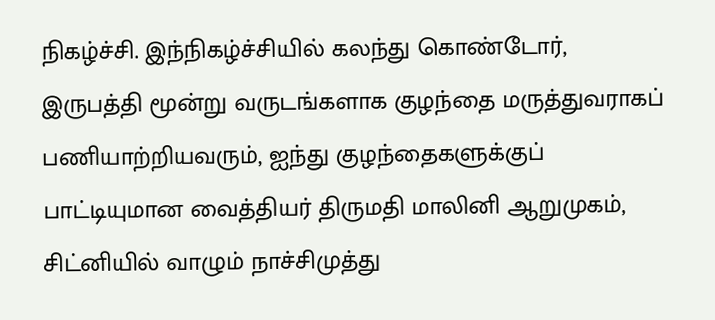நிகழ்ச்சி. இந்நிகழ்ச்சியில் கலந்து கொண்டோர், இருபத்தி மூன்று வருடங்களாக குழந்தை மருத்துவராகப் பணியாற்றியவரும், ஐந்து குழந்தைகளுக்குப் பாட்டியுமான வைத்தியர் திருமதி மாலினி ஆறுமுகம், சிட்னியில் வாழும் நாச்சிமுத்து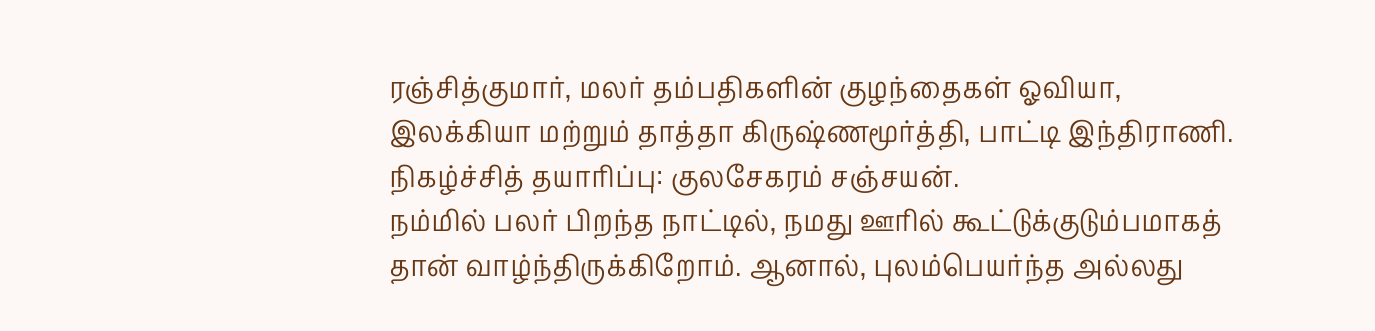ரஞ்சித்குமார், மலர் தம்பதிகளின் குழந்தைகள் ஓவியா, இலக்கியா மற்றும் தாத்தா கிருஷ்ணமூர்த்தி, பாட்டி இந்திராணி. நிகழ்ச்சித் தயாரிப்பு: குலசேகரம் சஞ்சயன்.
நம்மில் பலர் பிறந்த நாட்டில், நமது ஊரில் கூட்டுக்குடும்பமாகத் தான் வாழ்ந்திருக்கிறோம். ஆனால், புலம்பெயர்ந்த அல்லது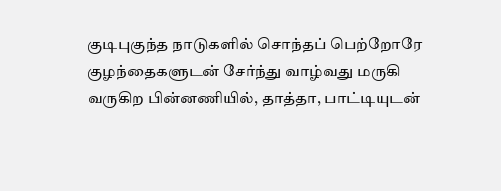குடிபுகுந்த நாடுகளில் சொந்தப் பெற்றோரே குழந்தைகளுடன் சேர்ந்து வாழ்வது மருகி வருகிற பின்னணியில், தாத்தா, பாட்டியுடன்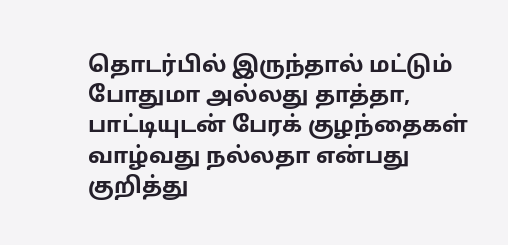தொடர்பில் இருந்தால் மட்டும் போதுமா அல்லது தாத்தா, பாட்டியுடன் பேரக் குழந்தைகள் வாழ்வது நல்லதா என்பது குறித்து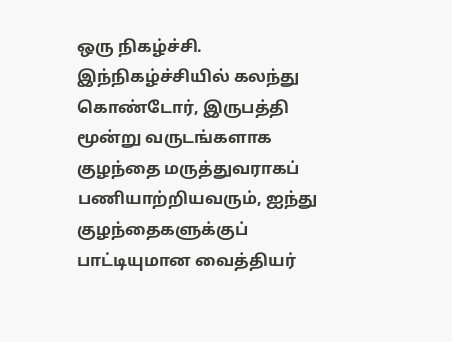ஒரு நிகழ்ச்சி. இந்நிகழ்ச்சியில் கலந்து கொண்டோர், இருபத்தி மூன்று வருடங்களாக குழந்தை மருத்துவராகப் பணியாற்றியவரும், ஐந்து குழந்தைகளுக்குப் பாட்டியுமான வைத்தியர்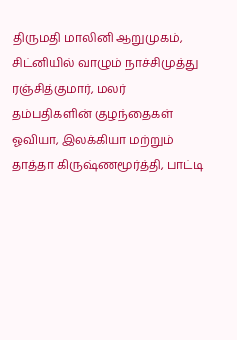திருமதி மாலினி ஆறுமுகம், சிட்னியில் வாழும் நாச்சிமுத்து ரஞ்சித்குமார், மலர் தம்பதிகளின் குழந்தைகள் ஓவியா, இலக்கியா மற்றும் தாத்தா கிருஷ்ணமூர்த்தி, பாட்டி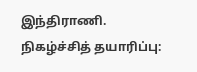இந்திராணி. நிகழ்ச்சித் தயாரிப்பு: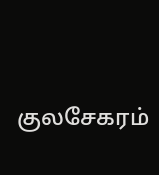குலசேகரம்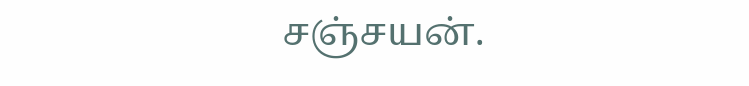சஞ்சயன்.